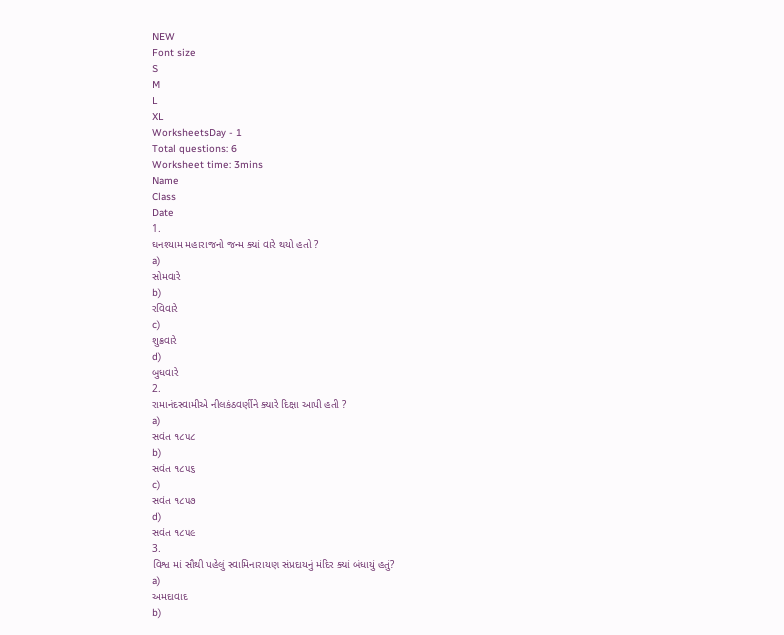NEW
Font size
S
M
L
XL
WorksheetsDay - 1
Total questions: 6
Worksheet time: 3mins
Name
Class
Date
1.
ઘનશ્યામ મહારાજનો જન્મ ક્યાં વારે થયો હતો ?
a)
સોમવારે
b)
રવિવારે
c)
શુક્રવારે
d)
બુધવારે
2.
રામાનંદસ્વામીએ નીલકંઠવર્ણીને ક્યારે દિક્ષા આપી હતી ?
a)
સવંત ૧૮૫૮
b)
સવંત ૧૮૫૬
c)
સવંત ૧૮૫૭
d)
સવંત ૧૮૫૯
3.
વિશ્વ માં સૌથી પહેલું સ્વામિનારાયણ સંપ્રદાયનું મંદિર ક્યાં બંધાયું હતું?
a)
અમદાવાદ
b)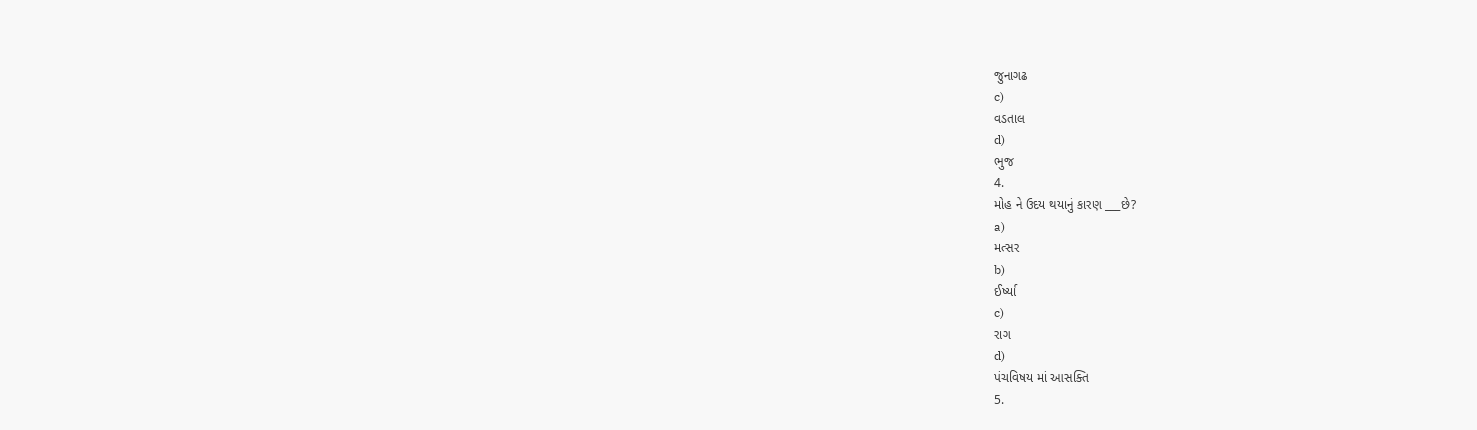જુનાગઢ
c)
વડતાલ
d)
ભુજ
4.
મોહ ને ઉદય થયાનું કારણ ___છે?
a)
મત્સર
b)
ઈર્ષ્યા
c)
રાગ
d)
પંચવિષય માં આસક્તિ
5.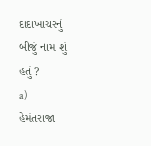દાદાખાચરનું બીજું નામ શું હતું ?
a)
હેમંતરાજા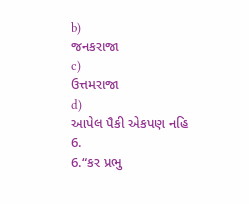b)
જનકરાજા
c)
ઉત્તમરાજા
d)
આપેલ પૈકી એકપણ નહિ
6.
6.“કર પ્રભુ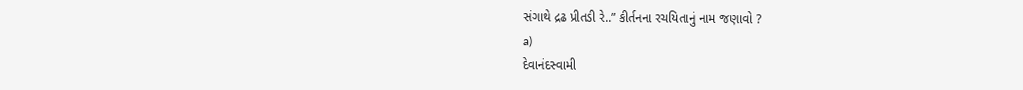સંગાથે દ્રઢ પ્રીતડી રે..” કીર્તનના રચયિતાનું નામ જણાવો ?
a)
દેવાનંદસ્વામી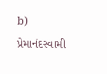b)
પ્રેમાનંદસ્વામી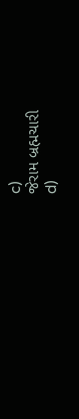c)
જેરામ બ્રહ્મચારી
d)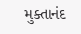મુક્તાનંદ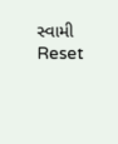સ્વામી
Reset